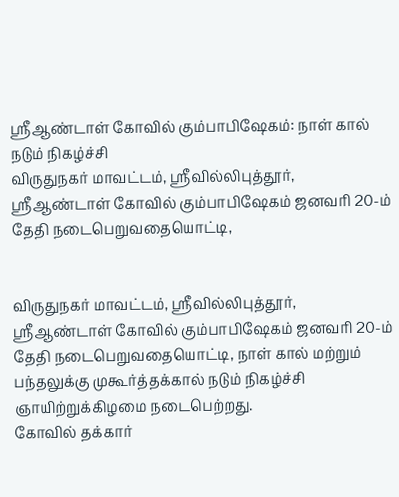ஸ்ரீஆண்டாள் கோவில் கும்பாபிஷேகம்: நாள் கால் நடும் நிகழ்ச்சி
விருதுநகர் மாவட்டம், ஸ்ரீவில்லிபுத்தூர், ஸ்ரீஆண்டாள் கோவில் கும்பாபிஷேகம் ஜனவரி 20-ம் தேதி நடைபெறுவதையொட்டி,


விருதுநகர் மாவட்டம், ஸ்ரீவில்லிபுத்தூர், ஸ்ரீஆண்டாள் கோவில் கும்பாபிஷேகம் ஜனவரி 20-ம் தேதி நடைபெறுவதையொட்டி, நாள் கால் மற்றும் பந்தலுக்கு முகூர்த்தக்கால் நடும் நிகழ்ச்சி ஞாயிற்றுக்கிழமை நடைபெற்றது.
கோவில் தக்கார்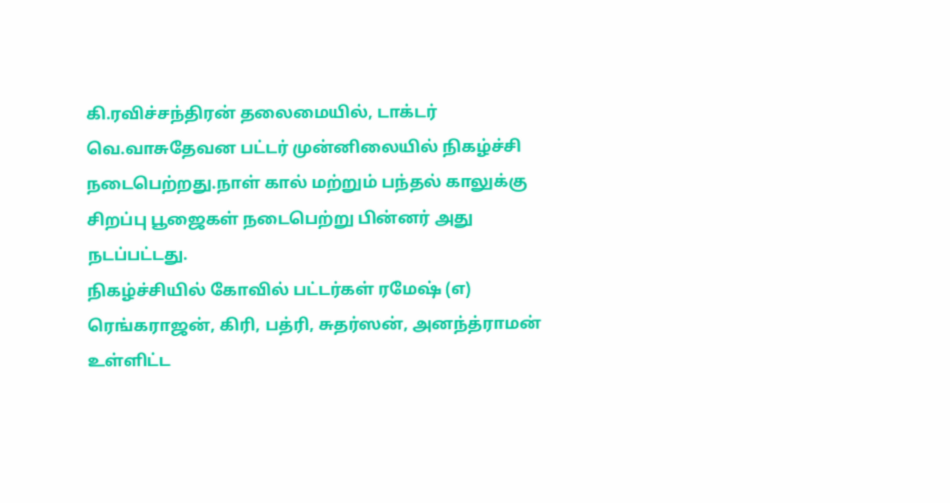கி.ரவிச்சந்திரன் தலைமையில், டாக்டர் வெ.வாசுதேவன பட்டர் முன்னிலையில் நிகழ்ச்சி நடைபெற்றது.நாள் கால் மற்றும் பந்தல் காலுக்கு சிறப்பு பூஜைகள் நடைபெற்று பின்னர் அது நடப்பட்டது.
நிகழ்ச்சியில் கோவில் பட்டர்கள் ரமேஷ் (எ) ரெங்கராஜன், கிரி, பத்ரி, சுதர்ஸன், அனந்த்ராமன் உள்ளிட்ட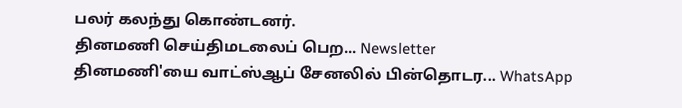பலர் கலந்து கொண்டனர்.
தினமணி செய்திமடலைப் பெற... Newsletter
தினமணி'யை வாட்ஸ்ஆப் சேனலில் பின்தொடர... WhatsApp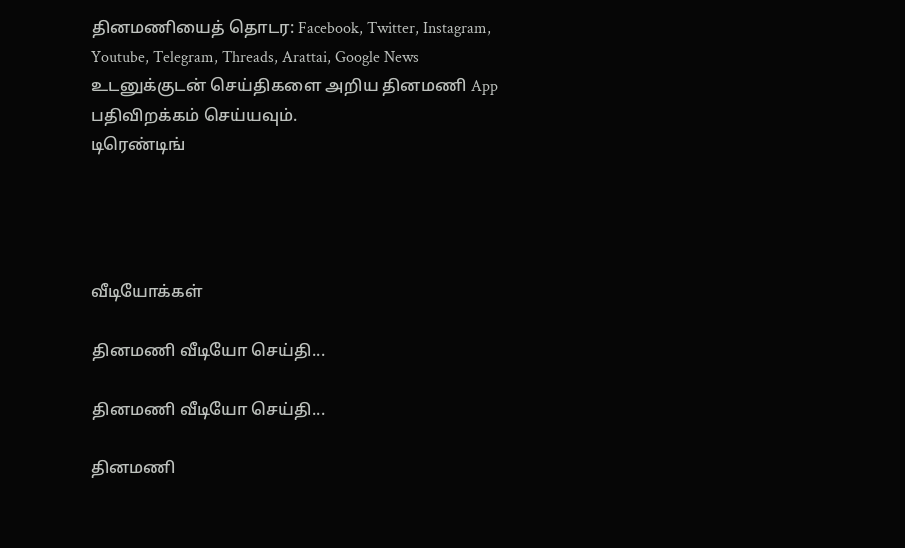தினமணியைத் தொடர: Facebook, Twitter, Instagram, Youtube, Telegram, Threads, Arattai, Google News
உடனுக்குடன் செய்திகளை அறிய தினமணி App பதிவிறக்கம் செய்யவும்.
டிரெண்டிங்




வீடியோக்கள்

தினமணி வீடியோ செய்தி...

தினமணி வீடியோ செய்தி...

தினமணி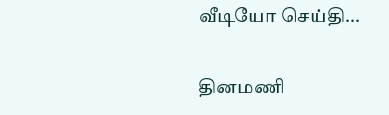வீடியோ செய்தி...

தினமணி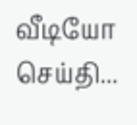வீடியோ செய்தி...